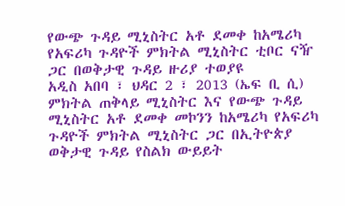የውጭ ጉዳይ ሚኒስትር አቶ ደመቀ ከአሜሪካ የአፍሪካ ጉዳዮች ምክትል ሚኒስትር ቲቦር ናዥ ጋር በወቅታዊ ጉዳይ ዙሪያ ተወያዩ
አዲስ አበባ ፣ ህዳር 2 ፣ 2013 (ኤፍ ቢ ሲ) ምክትል ጠቅላይ ሚኒስትር እና የውጭ ጉዳይ ሚኒስትር አቶ ደመቀ መኮንን ከአሜሪካ የአፍሪካ ጉዳዮች ምክትል ሚኒስትር ጋር በኢትዮጵያ ወቅታዊ ጉዳይ የስልክ ውይይት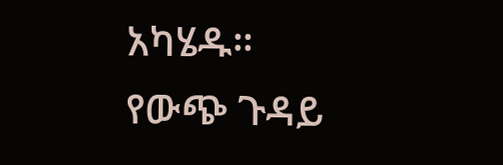አካሄዱ።
የውጭ ጉዳይ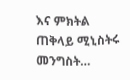እና ምክትል ጠቅላይ ሚኒስትሩ መንግስት…